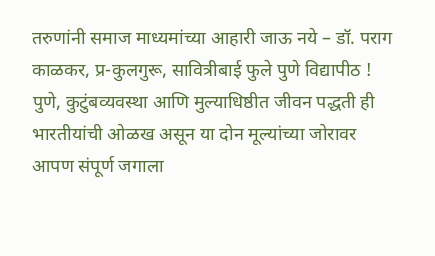तरुणांनी समाज माध्यमांच्या आहारी जाऊ नये – डॉ. पराग काळकर, प्र-कुलगुरू, सावित्रीबाई फुले पुणे विद्यापीठ !
पुणे, कुटुंबव्यवस्था आणि मुल्याधिष्ठीत जीवन पद्धती ही भारतीयांची ओळख असून या दोन मूल्यांच्या जोरावर आपण संपूर्ण जगाला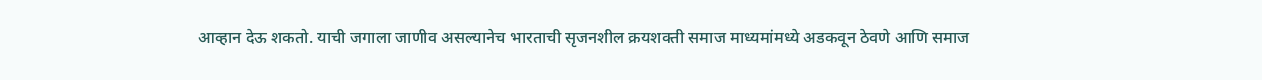आव्हान देऊ शकतो. याची जगाला जाणीव असल्यानेच भारताची सृजनशील क्रयशक्ती समाज माध्यमांमध्ये अडकवून ठेवणे आणि समाज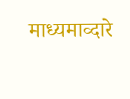माध्यमाव्दारे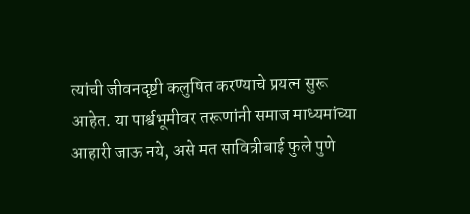त्यांची जीवनदृष्टी कलुषित करण्याचे प्रयत्न सुरू आहेत. या पार्श्वभूमीवर तरूणांनी समाज माध्यमांच्या आहारी जाऊ नये, असे मत सावित्रीबाई फुले पुणे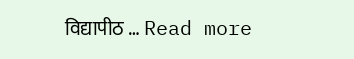विद्यापीठ … Read more